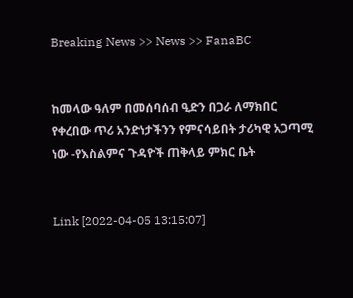Breaking News >> News >> FanaBC


ከመላው ዓለም በመሰባሰብ ዒድን በጋራ ለማክበር የቀረበው ጥሪ አንድነታችንን የምናሳይበት ታሪካዊ አጋጣሚ ነው -የእስልምና ጉዳዮች ጠቅላይ ምክር ቤት


Link [2022-04-05 13:15:07]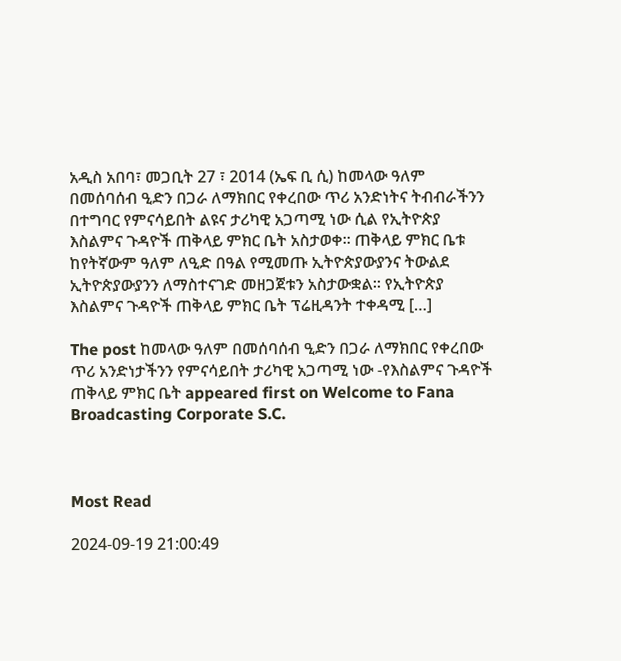አዲስ አበባ፣ መጋቢት 27 ፣ 2014 (ኤፍ ቢ ሲ) ከመላው ዓለም በመሰባሰብ ዒድን በጋራ ለማክበር የቀረበው ጥሪ አንድነትና ትብብራችንን በተግባር የምናሳይበት ልዩና ታሪካዊ አጋጣሚ ነው ሲል የኢትዮጵያ እስልምና ጉዳዮች ጠቅላይ ምክር ቤት አስታወቀ። ጠቅላይ ምክር ቤቱ ከየትኛውም ዓለም ለዒድ በዓል የሚመጡ ኢትዮጵያውያንና ትውልደ ኢትዮጵያውያንን ለማስተናገድ መዘጋጀቱን አስታውቋል። የኢትዮጵያ እስልምና ጉዳዮች ጠቅላይ ምክር ቤት ፕሬዚዳንት ተቀዳሚ […]

The post ከመላው ዓለም በመሰባሰብ ዒድን በጋራ ለማክበር የቀረበው ጥሪ አንድነታችንን የምናሳይበት ታሪካዊ አጋጣሚ ነው -የእስልምና ጉዳዮች ጠቅላይ ምክር ቤት appeared first on Welcome to Fana Broadcasting Corporate S.C.



Most Read

2024-09-19 21:00:49